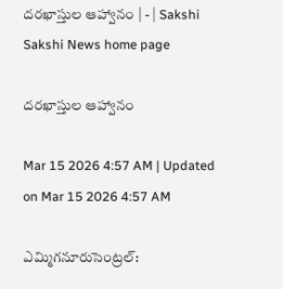దరఖాస్తుల ఆహ్వానం | - | Sakshi
Sakshi News home page

దరఖాస్తుల ఆహ్వానం

Mar 15 2026 4:57 AM | Updated on Mar 15 2026 4:57 AM

ఎమ్మిగనూరుసెంట్రల్‌: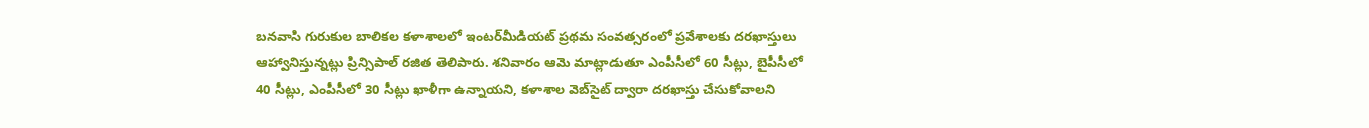బనవాసి గురుకుల బాలికల కళాశాలలో ఇంటర్‌మీడియట్‌ ప్రథమ సంవత్సరంలో ప్రవేశాలకు దరఖాస్తులు ఆహ్వానిస్తున్నట్లు ప్రిన్సిపాల్‌ రజిత తెలిపారు. శనివారం ఆమె మాట్లాడుతూ ఎంపీసీలో 60 సీట్లు, బైపీసీలో 40 సీట్లు, ఎంపీసీలో 30 సీట్లు ఖాళీగా ఉన్నాయని, కళాశాల వెబ్‌సైట్‌ ద్వారా దరఖాస్తు చేసుకోవాలని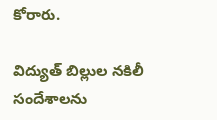కోరారు.

విద్యుత్‌ బిల్లుల నకిలీ సందేశాలను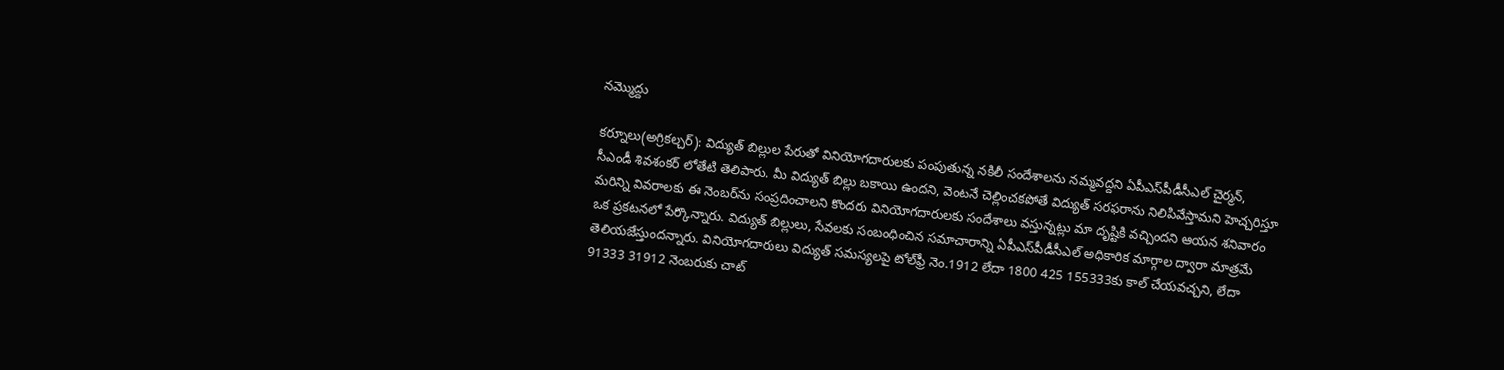నమ్మొద్దు

కర్నూలు(అగ్రికల్చర్‌): విద్యుత్‌ బిల్లుల పేరుతో వినియోగదారులకు పంపుతున్న నకిలీ సందేశాలను నమ్మవద్దని ఏపీఎస్‌పీడీసీఎల్‌ చైర్మన్‌, సీఎండీ శివశంకర్‌ లోతేటి తెలిపారు. మీ విద్యుత్‌ బిల్లు బకాయి ఉందని, వెంటనే చెల్లించకపోతే విద్యుత్‌ సరఫరాను నిలిపివేస్తామని హెచ్చరిస్తూ మరిన్ని వివరాలకు ఈ నెంబర్‌ను సంప్రదించాలని కొందరు వినియోగదారులకు సందేశాలు వస్తున్నట్లు మా దృష్టికి వచ్చిందని ఆయన శనివారం ఒక ప్రకటనలో పేర్కొన్నారు. విద్యుత్‌ బిల్లులు, సేవలకు సంబంధించిన సమాచారాన్ని ఏపీఎస్‌పీడీసీఎల్‌ అధికారిక మార్గాల ద్వారా మాత్రమే తెలియజేస్తుందన్నారు. వినియోగదారులు విద్యుత్‌ సమస్యలపై టోల్‌ఫ్రీ నెం.1912 లేదా 1800 425 155333కు కాల్‌ చేయవచ్చని, లేదా 91333 31912 నెంబరుకు చాట్‌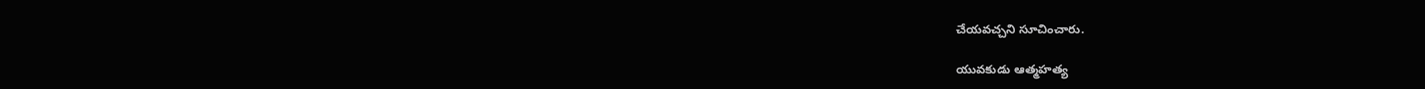చేయవచ్చని సూచించారు.

యువకుడు ఆత్మహత్య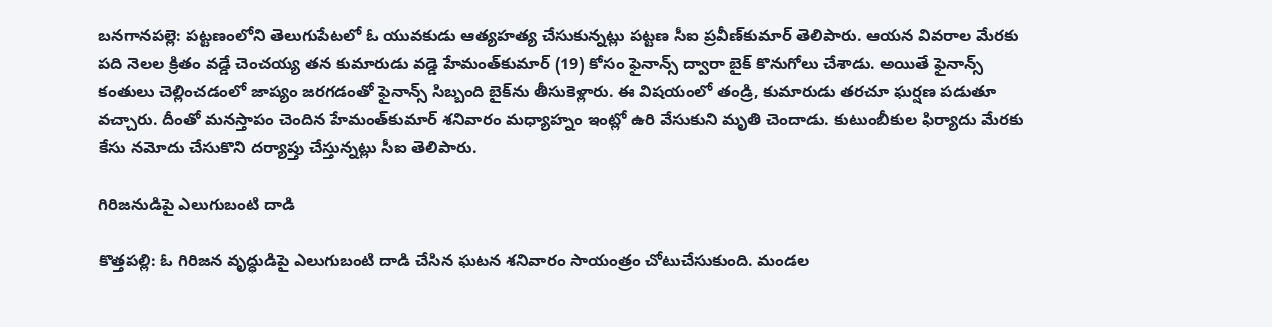బనగానపల్లె: పట్టణంలోని తెలుగుపేటలో ఓ యువకుడు ఆత్యహత్య చేసుకున్నట్లు పట్టణ సీఐ ప్రవీణ్‌కుమార్‌ తెలిపారు. ఆయన వివరాల మేరకు పది నెలల క్రితం వడ్డే చెంచయ్య తన కుమారుడు వడ్డె హేమంత్‌కుమార్‌ (19) కోసం ఫైనాన్స్‌ ద్వారా బైక్‌ కొనుగోలు చేశాడు. అయితే ఫైనాన్స్‌ కంతులు చెల్లించడంలో జాప్యం జరగడంతో ఫైనాన్స్‌ సిబ్బంది బైక్‌ను తీసుకెళ్లారు. ఈ విషయంలో తండ్రి, కుమారుడు తరచూ ఘర్షణ పడుతూ వచ్చారు. దీంతో మనస్తాపం చెందిన హేమంత్‌కుమార్‌ శనివారం మధ్యాహ్నం ఇంట్లో ఉరి వేసుకుని మృతి చెందాడు. కుటుంబీకుల ఫిర్యాదు మేరకు కేసు నమోదు చేసుకొని దర్యాప్తు చేస్తున్నట్లు సీఐ తెలిపారు.

గిరిజనుడిపై ఎలుగుబంటి దాడి

కొత్తపల్లి: ఓ గిరిజన వృద్ధుడిపై ఎలుగుబంటి దాడి చేసిన ఘటన శనివారం సాయంత్రం చోటుచేసుకుంది. మండల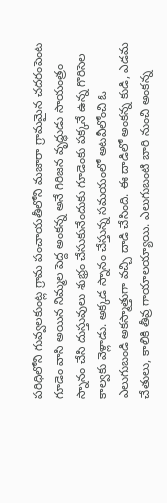పరిధిలోని గువ్వలకుంట్ల గ్రామ పంచాయతీలోని మజారా గ్రామమైన చదరంపెంట గూడెం వాసి అయిన నిమ్మల పెద్ద అంకన్న అనే గిరిజన వృద్ధుడు సాయంత్రం స్నానం చేసి దుస్తువులు శుభ్రం చేసుకునేందుకు గూడెంకు పక్కనే ఉన్న గొరిసెల కాల్వకు వెళ్లాడు. అక్కడ స్నానం చేస్తున్న సమయంలో అటవీలోంచి ఓ ఎలుగుబండి అకస్మాత్తుగా వచ్చి దాడి చేసింది. ఈ దాడిలో అంకన్న కుడి, ఎడమ చేతులు, కాలికి తీవ్ర గాయాలయ్యాయి. ఎలుగుబంటి బారి నుంచి అంకన్న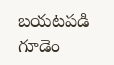బయటపడి గూడెం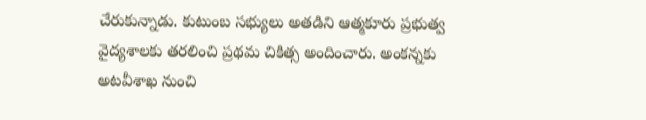చేరుకున్నాడు. కుటుంబ సభ్యులు అతడిని ఆత్మకూరు ప్రభుత్వ వైద్యశాలకు తరలించి ప్రథమ చికిత్స అందించారు. అంకన్నకు అటవీశాఖ నుంచి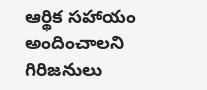ఆర్థిక సహాయం అందించాలని గిరిజనులు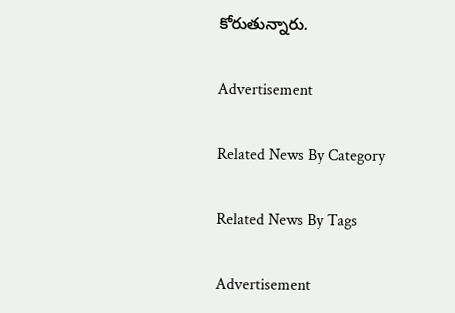కోరుతున్నారు.

Advertisement

Related News By Category

Related News By Tags

Advertisement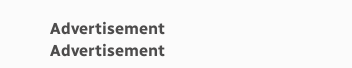Advertisement
Advertisement